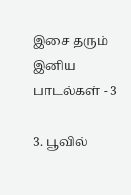இசை தரும் இனிய பாடல்கள் - 3

3. பூவில்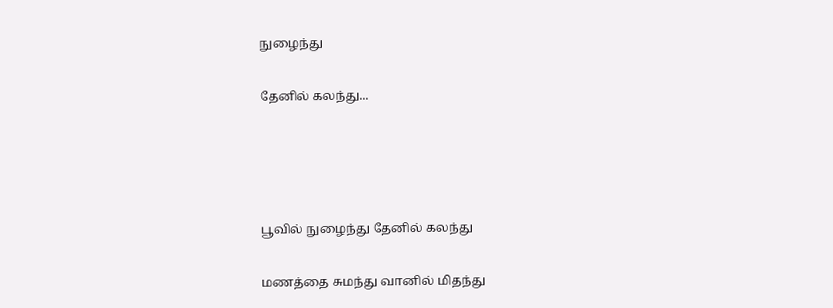நுழைந்து

தேனில் கலந்து...




பூவில் நுழைந்து தேனில் கலந்து

மணத்தை சுமந்து வானில் மிதந்து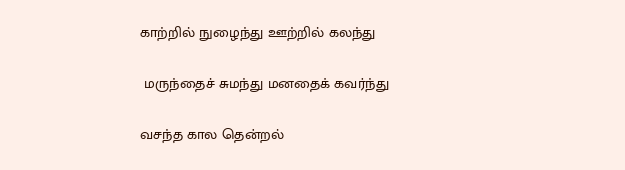காற்றில் நுழைந்து ஊற்றில் கலந்து

 மருந்தைச் சுமந்து மனதைக் கவர்ந்து

வசந்த கால தென்றல்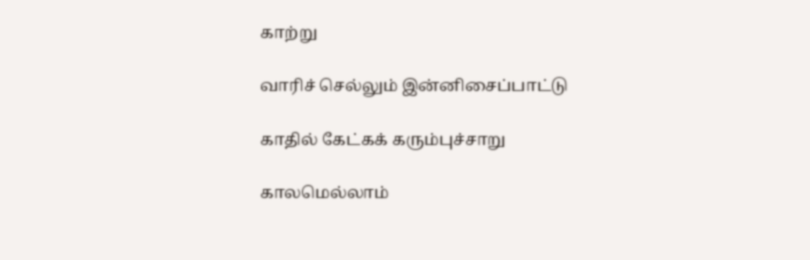காற்று

வாரிச் செல்லும் இன்னிசைப்பாட்டு

காதில் கேட்கக் கரும்புச்சாறு

காலமெல்லாம்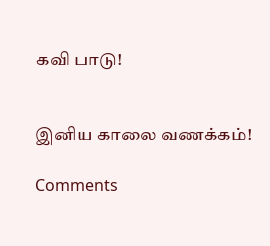கவி பாடு!


இனிய காலை வணக்கம்!

Comments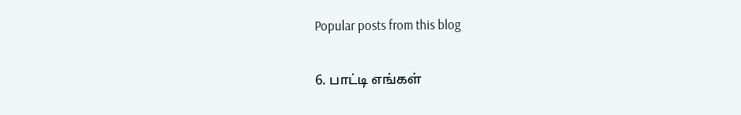Popular posts from this blog

6. பாட்டி எங்கள்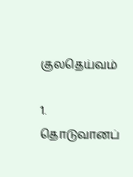குலதெய்வம்

1. தொடுவானப்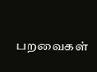பறவைகள்